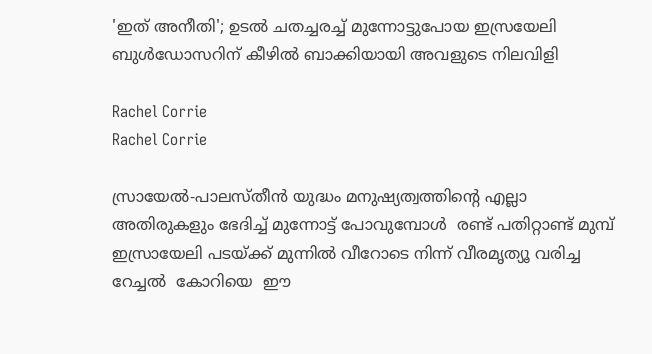'ഇത് അനീതി'; ഉടല്‍ ചതച്ചരച്ച് മുന്നോട്ടുപോയ ഇസ്രയേലി ബുള്‍ഡോസറിന് കീഴില്‍ ബാക്കിയായി അവളുടെ നിലവിളി

Rachel Corrie
Rachel Corrie

സ്രായേല്‍-പാലസ്തീൻ യുദ്ധം മനുഷ്യത്വത്തിന്റെ എല്ലാ അതിരുകളും ഭേദിച്ച് മുന്നോട്ട് പോവുമ്പോൾ  രണ്ട് പതിറ്റാണ്ട് മുമ്പ് ഇസ്രായേലി പടയ്ക്ക് മുന്നില്‍ വീറോടെ നിന്ന് വീരമൃത്യൂ വരിച്ച റേച്ചല്‍  കോറിയെ  ഈ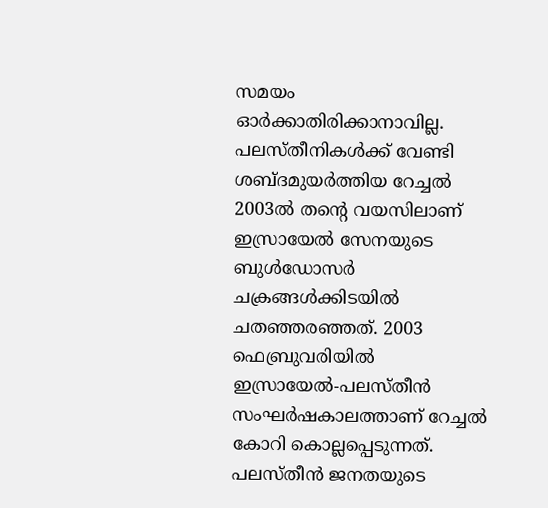സമയം  ഓർക്കാതിരിക്കാനാവില്ല. പലസ്തീനികള്‍ക്ക് വേണ്ടി ശബ്ദമുയര്‍ത്തിയ റേച്ചല്‍ 2003ൽ തന്റെ വയസിലാണ് ഇസ്രായേല്‍ സേനയുടെ ബുള്‍ഡോസര്‍ ചക്രങ്ങള്‍ക്കിടയില്‍ ചതഞ്ഞരഞ്ഞത്. 2003 ഫെബ്രുവരിയില്‍ ഇസ്രായേല്‍-പലസ്തീന്‍ സംഘര്‍ഷകാലത്താണ് റേച്ചല്‍  കോറി കൊല്ലപ്പെടുന്നത്. പലസ്തീന്‍ ജനതയുടെ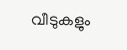വീടുകളും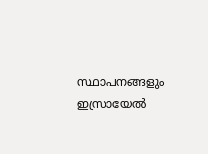സ്ഥാപനങ്ങളും ഇസ്രായേല്‍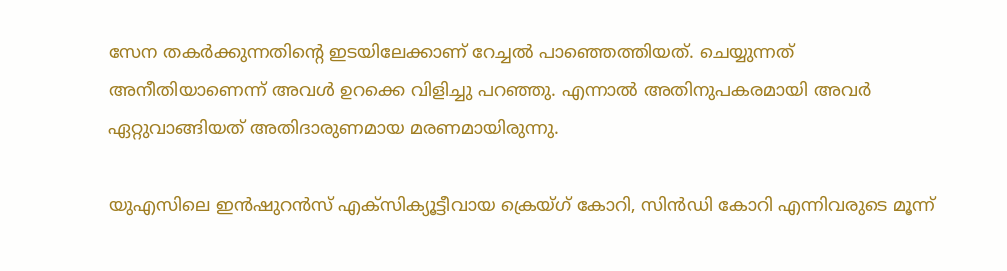സേന തകര്‍ക്കുന്നതിന്റെ ഇടയിലേക്കാണ് റേച്ചല്‍ പാഞ്ഞെത്തിയത്. ചെയ്യുന്നത് അനീതിയാണെന്ന് അവള്‍ ഉറക്കെ വിളിച്ചു പറഞ്ഞു. എന്നാല്‍ അതിനുപകരമായി അവർ ഏറ്റുവാങ്ങിയത് അതിദാരുണമായ മരണമായിരുന്നു.

യുഎസിലെ ഇന്‍ഷുറന്‍സ് എക്സിക്യൂട്ടീവായ ക്രെയ്ഗ് കോറി, സിന്‍ഡി കോറി എന്നിവരുടെ മൂന്ന്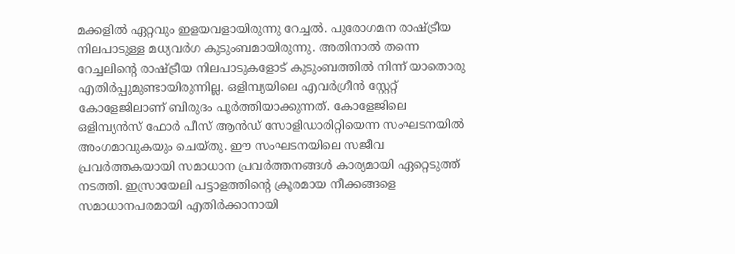മക്കളില്‍ ഏറ്റവും ഇളയവളായിരുന്നു റേച്ചല്‍. പുരോഗമന രാഷ്ട്രീയ നിലപാടുള്ള മധ്യവർഗ കുടുംബമായിരുന്നു. അതിനാല്‍ തന്നെ റേച്ചലിന്റെ രാഷ്ട്രീയ നിലപാടുകളോട് കുടുംബത്തില്‍ നിന്ന് യാതൊരു എതിര്‍പ്പുമുണ്ടായിരുന്നില്ല. ഒളിമ്പ്യയിലെ എവര്‍ഗ്രീന്‍ സ്റ്റേറ്റ് കോളേജിലാണ് ബിരുദം പൂര്‍ത്തിയാക്കുന്നത്. കോളേജിലെ ഒളിമ്പ്യന്‍സ് ഫോര്‍ പീസ് ആന്‍ഡ് സോളിഡാരിറ്റിയെന്ന സംഘടനയില്‍ അംഗമാവുകയും ചെയ്തു. ഈ സംഘടനയിലെ സജീവ പ്രവര്‍ത്തകയായി സമാധാന പ്രവര്‍ത്തനങ്ങള്‍ കാര്യമായി ഏറ്റെടുത്ത് നടത്തി. ഇസ്രായേലി പട്ടാളത്തിന്റെ ക്രൂരമായ നീക്കങ്ങളെ സമാധാനപരമായി എതിര്‍ക്കാനായി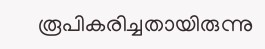രൂപികരിച്ചതായിരുന്നു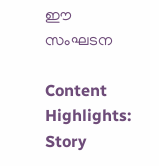ഈ സംഘടന

Content Highlights: Story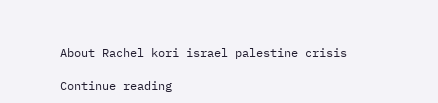About Rachel kori israel palestine crisis

Continue reading